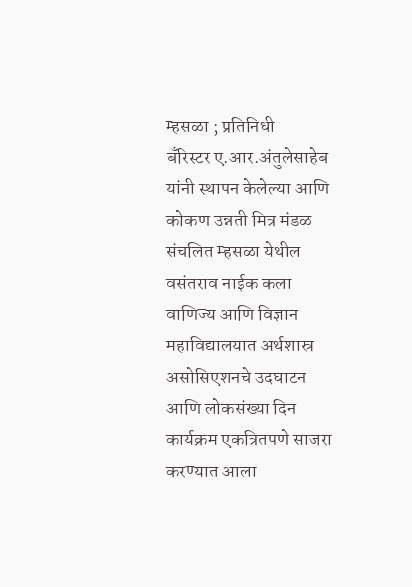म्हसळा ; प्रतिनिधी
बँरिस्टर ए.आर.अंतुलेसाहेब यांनी स्थापन केलेल्या आणि कोकण उन्नती मित्र मंडळ संचलित म्हसळा येथील वसंतराव नाईक कला वाणिज्य आणि विज्ञान महाविद्यालयात अर्थशास्र असोसिएशनचे उदघाटन आणि लोकसंख्या दिन कार्यक्रम एकत्रितपणे साजरा करण्यात आला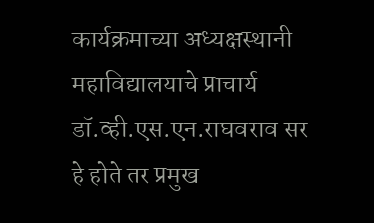कार्यक्रमाच्या अध्यक्षस्थानी महाविद्यालयाचे प्राचार्य डॉ.व्ही.एस.एन.राघवराव सर हे होते तर प्रमुख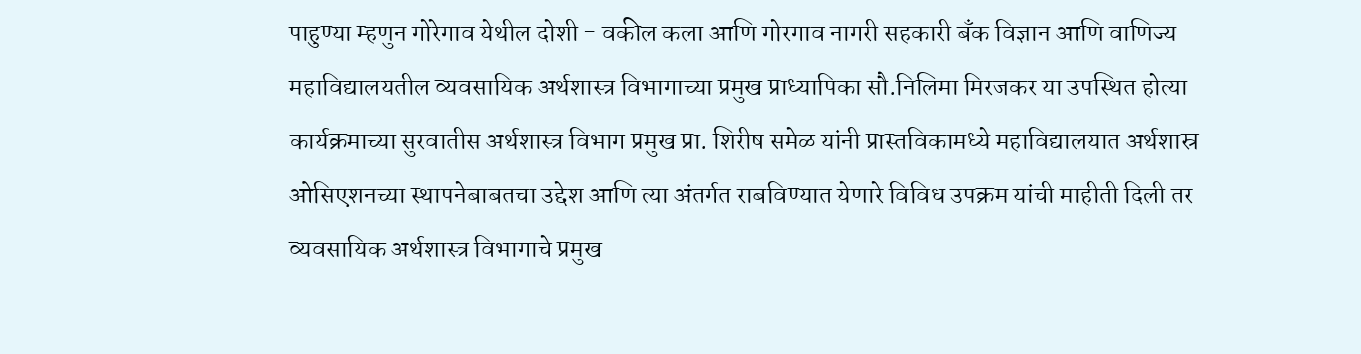पाहुण्या म्हणुन गोरेगाव येथील दोशी - वकील कला आणि गोरगाव नागरी सहकारी बँक विज्ञान आणि वाणिज्य महाविद्यालयतील व्यवसायिक अर्थशास्त्र विभागाच्या प्रमुख प्राध्यापिका सौ.निलिमा मिरजकर या उपस्थित होत्या कार्यक्रमाच्या सुरवातीस अर्थशास्त्र विभाग प्रमुख प्रा. शिरीष समेळ यांनी प्रास्तविकामध्ये महाविद्यालयात अर्थशास्र ओसिएशनच्या स्थापनेबाबतचा उद्देश आणि त्या अंतर्गत राबविण्यात येणारे विविध उपक्रम यांची माहीती दिली तर व्यवसायिक अर्थशास्त्र विभागाचे प्रमुख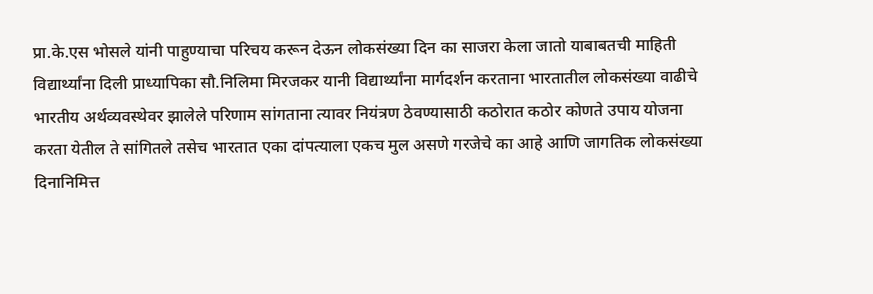प्रा.के.एस भोसले यांनी पाहुण्याचा परिचय करून देऊन लोकसंख्या दिन का साजरा केला जातो याबाबतची माहिती विद्यार्थ्यांना दिली प्राध्यापिका सौ.निलिमा मिरजकर यानी विद्यार्थ्यांना मार्गदर्शन करताना भारतातील लोकसंख्या वाढीचे भारतीय अर्थव्यवस्थेवर झालेले परिणाम सांगताना त्यावर नियंत्रण ठेवण्यासाठी कठोरात कठोर कोणते उपाय योजना करता येतील ते सांगितले तसेच भारतात एका दांपत्याला एकच मुल असणे गरजेचे का आहे आणि जागतिक लोकसंख्या दिनानिमित्त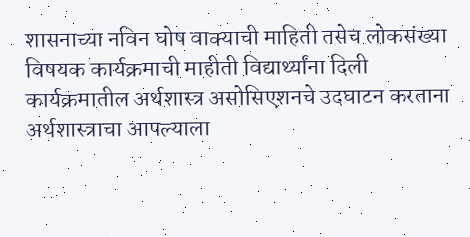शासनाच्या नविन घोष वाक्याची माहिती तसेच लोकसंख्या विषयक कार्यक्रमाची माहीती विद्यार्थ्यांना दिली कार्यक्रमातील अर्थशास्त्र असोसिएशनचे उदघाटन करताना अर्थशास्त्राचा आपल्याला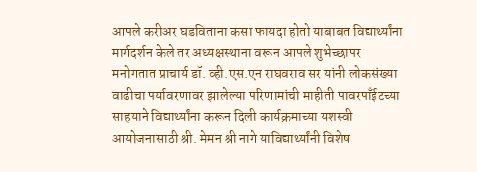आपले करीअर घडविताना कसा फायदा होतो याबाबत विद्यार्थ्यांना मार्गदर्शन केले तर अध्यक्षस्थाना वरून आपले शुभेच्छापर मनोगतात प्राचार्य डॉ. व्ही.एस.एन राघवराव सर यांनी लोकसंख्या वाढीचा पर्यावरणावर झालेल्या परिणामांची माहीती पावरपाँईटच्या साहयाने विद्यार्थ्यांना करून दिली कार्यक्रमाच्या यशस्वी आयोजनासाठी श्री. मेमन श्री नागे याविद्यार्थ्यांनी विशेष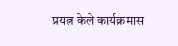प्रयत्न केले कार्यक्रमास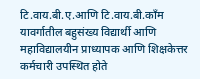टि.वाय.बी.ए.आणि टि.वाय.बी.काँम यावर्गातील बहुसंख्य विद्यार्थी आणि महाविद्यालयीन प्राध्यापक आणि शिक्षकेत्तर कर्मचारी उपस्थित होते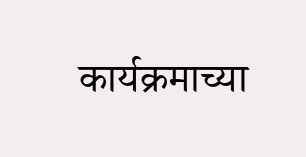कार्यक्रमाच्या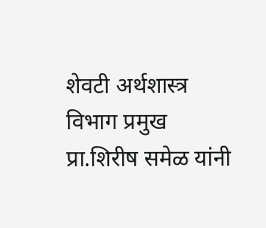शेवटी अर्थशास्त्र विभाग प्रमुख प्रा.शिरीष समेळ यांनी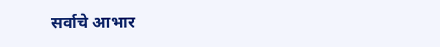सर्वाचे आभार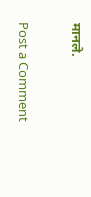मानले.

Post a Comment